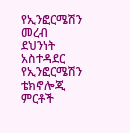የኢንፎርሜሽን መረብ ደህንነት አስተዳደር የኢንፎርሜሽን ቴክኖሎጂ ምርቶች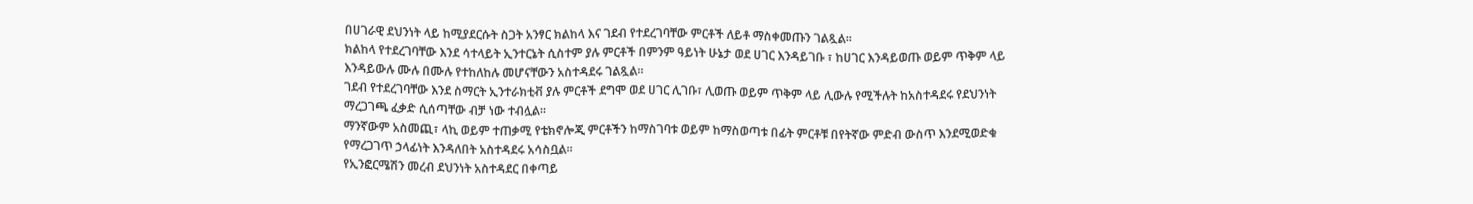በሀገራዊ ደህንነት ላይ ከሚያደርሱት ስጋት አንፃር ክልከላ እና ገደብ የተደረገባቸው ምርቶች ለይቶ ማስቀመጡን ገልጿል።
ክልከላ የተደረገባቸው እንደ ሳተላይት ኢንተርኔት ሲስተም ያሉ ምርቶች በምንም ዓይነት ሁኔታ ወደ ሀገር እንዳይገቡ ፣ ከሀገር እንዳይወጡ ወይም ጥቅም ላይ እንዳይውሉ ሙሉ በሙሉ የተከለከሉ መሆናቸውን አስተዳደሩ ገልጿል።
ገደብ የተደረገባቸው እንደ ስማርት ኢንተራክቲቭ ያሉ ምርቶች ደግሞ ወደ ሀገር ሊገቡ፣ ሊወጡ ወይም ጥቅም ላይ ሊውሉ የሚችሉት ከአስተዳደሩ የደህንነት ማረጋገጫ ፈቃድ ሲሰጣቸው ብቻ ነው ተብሏል።
ማንኛውም አስመጪ፣ ላኪ ወይም ተጠቃሚ የቴክኖሎጂ ምርቶችን ከማስገባቱ ወይም ከማስወጣቱ በፊት ምርቶቹ በየትኛው ምድብ ውስጥ እንደሚወድቁ የማረጋገጥ ኃላፊነት እንዳለበት አስተዳደሩ አሳስቧል።
የኢንፎርሜሽን መረብ ደህንነት አስተዳደር በቀጣይ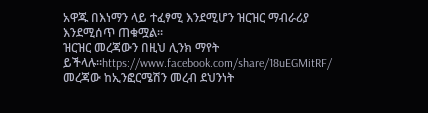አዋጁ በእነማን ላይ ተፈፃሚ እንደሚሆን ዝርዝር ማብራሪያ እንደሚሰጥ ጠቁሟል።
ዝርዝር መረጃውን በዚህ ሊንክ ማየት ይችላሉ።https://www.facebook.com/share/18uEGMitRF/
መረጃው ከኢንፎርሜሽን መረብ ደህንነት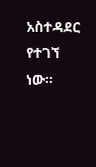አስተዳደር የተገኘ ነው።